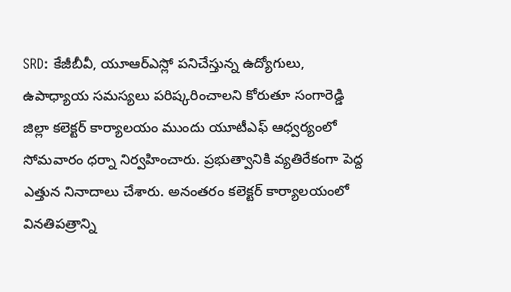SRD: కేజీబీవీ, యూఆర్ఎస్లో పనిచేస్తున్న ఉద్యోగులు, ఉపాధ్యాయ సమస్యలు పరిష్కరించాలని కోరుతూ సంగారెడ్డి జిల్లా కలెక్టర్ కార్యాలయం ముందు యూటీఎఫ్ ఆధ్వర్యంలో సోమవారం ధర్నా నిర్వహించారు. ప్రభుత్వానికి వ్యతిరేకంగా పెద్ద ఎత్తున నినాదాలు చేశారు. అనంతరం కలెక్టర్ కార్యాలయంలో వినతిపత్రాన్ని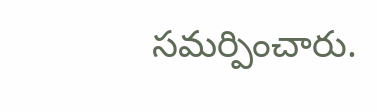సమర్పించారు.